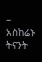– አስከሬኑ ትናንት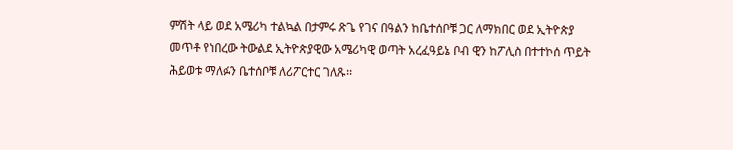ምሽት ላይ ወደ አሜሪካ ተልኳል በታምሩ ጽጌ የገና በዓልን ከቤተሰቦቹ ጋር ለማክበር ወደ ኢትዮጵያ መጥቶ የነበረው ትውልደ ኢትዮጵያዊው አሜሪካዊ ወጣት አረፈዓይኔ ቦብ ዊን ከፖሊስ በተተኮሰ ጥይት ሕይወቱ ማለፉን ቤተሰቦቹ ለሪፖርተር ገለጹ፡፡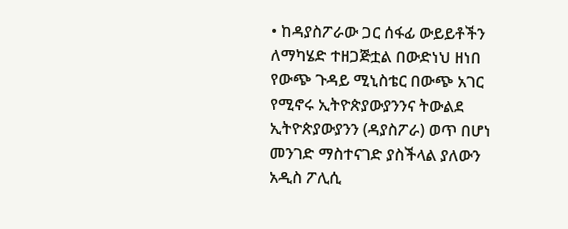• ከዳያስፖራው ጋር ሰፋፊ ውይይቶችን ለማካሄድ ተዘጋጅቷል በውድነህ ዘነበ የውጭ ጉዳይ ሚኒስቴር በውጭ አገር የሚኖሩ ኢትዮጵያውያንንና ትውልደ ኢትዮጵያውያንን (ዳያስፖራ) ወጥ በሆነ መንገድ ማስተናገድ ያስችላል ያለውን አዲስ ፖሊሲ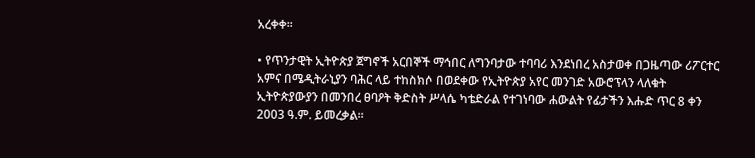አረቀቀ፡፡

• የጥንታዊት ኢትዮጵያ ጀግኖች አርበኞች ማኅበር ለግንባታው ተባባሪ እንደነበረ አስታወቀ በጋዜጣው ሪፖርተር አምና በሜዲትራኒያን ባሕር ላይ ተከስክሶ በወደቀው የኢትዮጵያ አየር መንገድ አውሮፕላን ላለቁት ኢትዮጵያውያን በመንበረ ፀባዖት ቅድስት ሥላሴ ካቴድራል የተገነባው ሐውልት የፊታችን እሑድ ጥር 8 ቀን 2003 ዓ.ም. ይመረቃል፡፡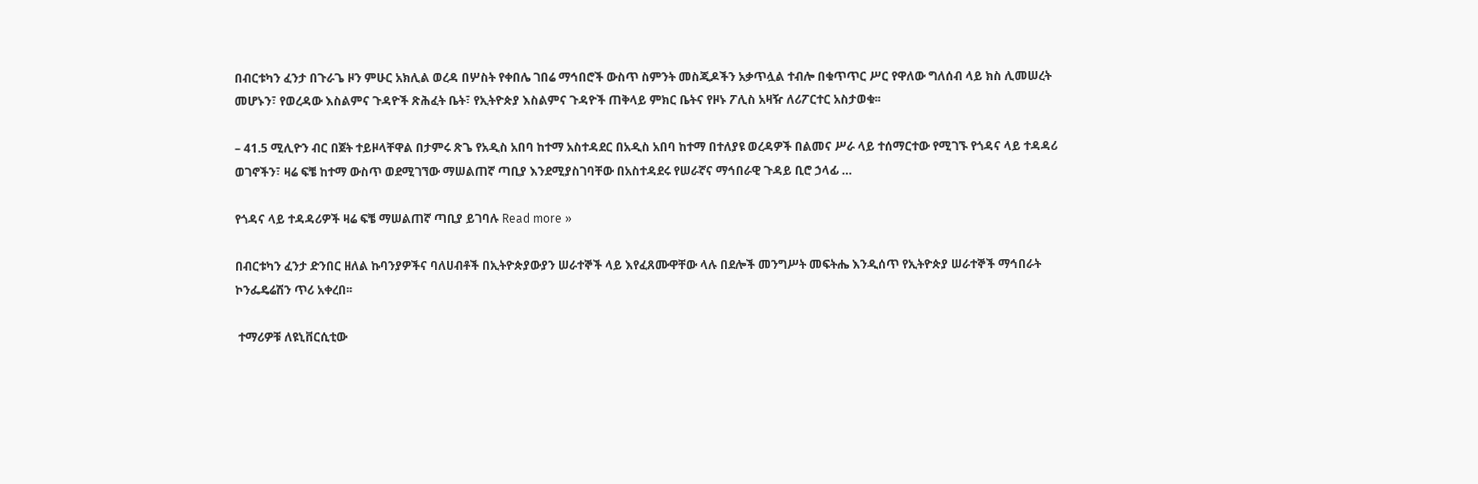በብርቱካን ፈንታ በጉራጌ ዞን ምሁር አክሊል ወረዳ በሦስት የቀበሌ ገበሬ ማኅበሮች ውስጥ ስምንት መስጂዶችን አቃጥሏል ተብሎ በቁጥጥር ሥር የዋለው ግለሰብ ላይ ክስ ሊመሠረት መሆኑን፣ የወረዳው እስልምና ጉዳዮች ጽሕፈት ቤት፣ የኢትዮጵያ እስልምና ጉዳዮች ጠቅላይ ምክር ቤትና የዞኑ ፖሊስ አዛዥ ለሪፖርተር አስታወቁ፡፡

– 41.5 ሚሊዮን ብር በጀት ተይዞላቸዋል በታምሩ ጽጌ የአዲስ አበባ ከተማ አስተዳደር በአዲስ አበባ ከተማ በተለያዩ ወረዳዎች በልመና ሥራ ላይ ተሰማርተው የሚገኙ የጎዳና ላይ ተዳዳሪ ወገኖችን፣ ዛሬ ፍቼ ከተማ ውስጥ ወደሚገኘው ማሠልጠኛ ጣቢያ እንደሚያስገባቸው በአስተዳደሩ የሠራኛና ማኅበራዊ ጉዳይ ቢሮ ኃላፊ …

የጎዳና ላይ ተዳዳሪዎች ዛሬ ፍቼ ማሠልጠኛ ጣቢያ ይገባሉ Read more »

በብርቱካን ፈንታ ድንበር ዘለል ኩባንያዎችና ባለሀብቶች በኢትዮጵያውያን ሠራተኞች ላይ እየፈጸሙዋቸው ላሉ በደሎች መንግሥት መፍትሔ እንዲሰጥ የኢትዮጵያ ሠራተኞች ማኅበራት ኮንፌዴሬሽን ጥሪ አቀረበ፡፡

 ተማሪዎቹ ለዩኒቨርሲቲው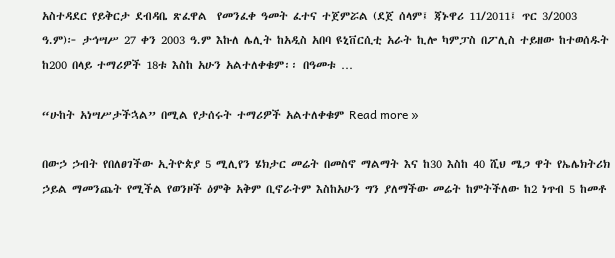አስተዳደር የይቅርታ ደብዳቤ ጽፈዋል  የመንፈቀ ዓመት ፈተና ተጀምሯል (ደጀ ሰላም፤ ጃኑዋሪ 11/2011፤ ጥር 3/2003 ዓ.ም)፦ ታኅሣሥ 27 ቀን 2003 ዓ.ም እኩለ ሌሊት ከአዲስ አበባ ዩኒቨርሲቲ አራት ኪሎ ካምፓስ በፖሊስ ተይዘው ከተወሰዱት ከ200 በላይ ተማሪዎች 18ቱ እስከ አሁን አልተለቀቁም፡፡ በዓመቱ …

“ሁከት አነሣሥታችኋል” በሚል የታሰሩት ተማሪዎች አልተለቀቁም Read more »

በውኃ ኃብት የበለፀገችው ኢትዮጵያ 5 ሚሊየን ሄክታር መሬት በመስኖ ማልማት እና ከ30 እስከ 40 ሺህ ሜጋ ዋት የኤሌክትሪክ ኃይል ማመንጨት የሚችል የወንዞች ዕምቅ አቅም ቢኖራትም እስከአሁን ግን ያለማችው መሬት ከምትችለው ከ2 ነጥብ 5 ከመቶ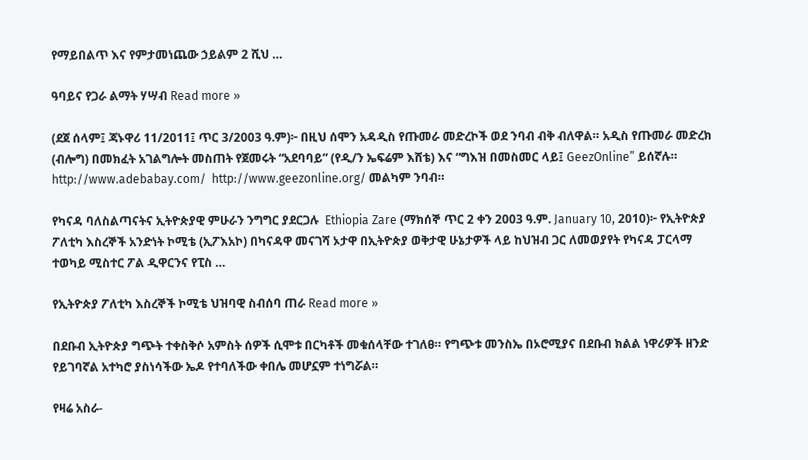የማይበልጥ እና የምታመነጨው ኃይልም 2 ሺህ …

ዓባይና የጋራ ልማት ሃሣብ Read more »

(ደጀ ሰላም፤ ጃኑዋሪ 11/2011፤ ጥር 3/2003 ዓ.ም)፦ በዚህ ሰሞን አዳዲስ የጡመራ መድረኮች ወደ ንባብ ብቅ ብለዋል። አዲስ የጡመራ መድረክ (ብሎግ) በመክፈት አገልግሎት መስጠት የጀመሩት “አደባባይ” (የዲ/ን ኤፍሬም እሸቴ) እና “ግእዝ በመስመር ላይ፤ GeezOnline” ይሰኛሉ።  http://www.adebabay.com/  http://www.geezonline.org/ መልካም ንባብ።

የካናዳ ባለስልጣናትና ኢትዮጵያዊ ምሁራን ንግግር ያደርጋሉ  Ethiopia Zare (ማክሰኞ ጥር 2 ቀን 2003 ዓ.ም. January 10, 2010)፦ የኢትዮጵያ ፖለቲካ እስረኞች አንድነት ኮሚቴ (ኢፖእአኮ) በካናዳዋ መናገሻ ኦታዋ በኢትዮጵያ ወቅታዊ ሁኔታዎች ላይ ከህዝብ ጋር ለመወያየት የካናዳ ፓርላማ ተወካይ ሚስተር ፖል ዲዋርንና የፒስ …

የኢትዮጵያ ፖለቲካ እስረኞች ኮሚቴ ህዝባዊ ስብሰባ ጠራ Read more »

በደቡብ ኢትዮጵያ ግጭት ተቀስቅሶ አምስት ሰዎች ሲሞቱ በርካቶች መቁሰላቸው ተገለፀ። የግጭቱ መንስኤ በኦሮሚያና በደቡብ ክልል ነዋሪዎች ዘንድ የይገባኛል አተካሮ ያስነሳችው ኤዶ የተባለችው ቀበሌ መሆኗም ተነግሯል።

የዛሬ አስራ-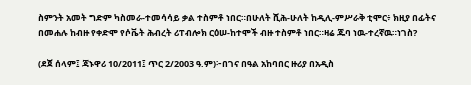ስምንት አመት ግድም ካስመራ-ተመሳሳይ ቃል ተስምቶ ነበር።በሁለት ሺሕ-ሁለት ከዲሊ-ምሥራቅ ቲሞር፥ ክዚያ በፊትና በመሐሉ ከብዙ የቀድሞ የሶቬት ሕብረት ሪፐብሎክ ርዕሠ-ከተሞች ብዙ ተስምቶ ነበር።ዛሬ ጁባ ነዉ-ተረኛዉ።ነገስ?

(ደጀ ሰላም፤ ጃኑዋሪ 10/2011፤ ጥር 2/2003 ዓ.ም)፦በገና በዓል አከባበር ዙሪያ በአዲስ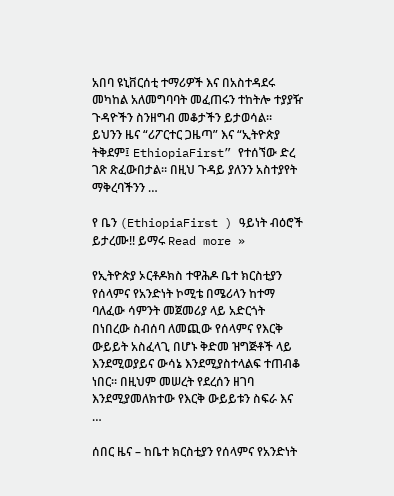አበባ ዩኒቨርሰቲ ተማሪዎች እና በአስተዳደሩ መካከል አለመግባባት መፈጠሩን ተከትሎ ተያያዥ ጉዳዮችን ስንዘግብ መቆታችን ይታወሳል። ይህንን ዜና “ሪፖርተር ጋዜጣ” እና “ኢትዮጵያ ትቅደም፤ EthiopiaFirst” የተሰኘው ድረ ገጽ ጽፈውበታል። በዚህ ጉዳይ ያለንን አስተያየት ማቅረባችንን …

የ ቤን (EthiopiaFirst ) ዓይነት ብዕሮች ይታረሙ!! ይማሩ Read more »

የኢትዮጵያ ኦርቶዶክስ ተዋሕዶ ቤተ ክርስቲያን የሰላምና የአንድነት ኮሚቴ በሜሪላን ከተማ ባለፈው ሳምንት መጀመሪያ ላይ አድርጎት በነበረው ስብሰባ ለመጪው የሰላምና የእርቅ ውይይት አስፈላጊ በሆኑ ቅድመ ዝግጅቶች ላይ እንደሚወያይና ውሳኔ እንደሚያስተላልፍ ተጠብቆ ነበር። በዚህም መሠረት የደረሰን ዘገባ እንደሚያመለክተው የእርቅ ውይይቱን ስፍራ እና …

ሰበር ዜና – ከቤተ ክርስቲያን የሰላምና የአንድነት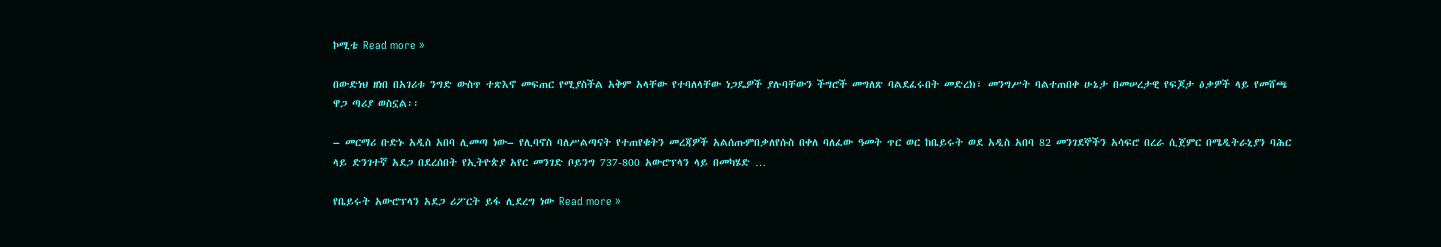ኮሚቴ Read more »

በውድነህ ዘነበ በአገሪቱ ንግድ ውስጥ ተጽእኖ መፍጠር የሚያስችል አቅም አላቸው የተባለላቸው ነጋዴዎች ያሉባቸውን ችግሮች መግለጽ ባልደፈሩበት መድረክ፣ መንግሥት ባልተጠበቀ ሁኔታ በመሠረታዊ የፍጆታ ዕቃዎች ላይ የመሸጫ ዋጋ ጣሪያ ወስኗል፡፡

– መርማሪ ቡድኑ አዲስ አበባ ሊመጣ ነው– የሊባኖስ ባለሥልጣናት የተጠየቁትን መረጃዎች አልሰጡምበቃለየሱስ በቀለ ባለፈው ዓመት ጥር ወር ከቤይሩት ወደ አዲስ አበባ 82 መንገደኞችን አሳፍሮ በረራ ሲጀምር በሜዲትራኒያን ባሕር ላይ ድንገተኛ አደጋ በደረሰበት የኢትዮጵያ አየር መንገድ ቦይንግ 737-800 አውሮፕላን ላይ በመካሄድ …

የቤይሩት አውሮፕላን አደጋ ሪፖርት ይፋ ሊደረግ ነው Read more »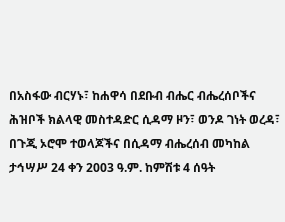በአስፋው ብርሃኑ፣ ከሐዋሳ በደቡብ ብሔር ብሔረሰቦችና ሕዝቦች ክልላዊ መስተዳድር ሲዳማ ዞን፣ ወንዶ ገነት ወረዳ፣ በጉጂ ኦሮሞ ተወላጆችና በሲዳማ ብሔረሰብ መካከል ታኅሣሥ 24 ቀን 2003 ዓ.ም. ከምሽቱ 4 ሰዓት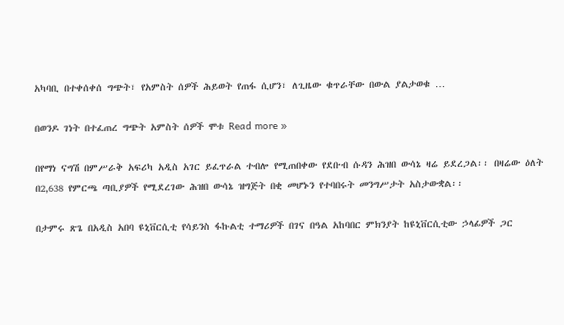አካባቢ በተቀሰቀሰ ግጭት፣ የአምስት ሰዎች ሕይወት የጠፋ ሲሆን፣ ለጊዜው ቁጥራቸው በውል ያልታወቁ …

በወንዶ ገነት በተፈጠረ ግጭት አምስት ሰዎች ሞቱ Read more »

በየማነ ናግሽ በምሥራቅ አፍሪካ አዲስ አገር ይፈጥራል ተብሎ የሚጠበቀው የደቡብ ሱዳን ሕዝበ ውሳኔ ዛሬ ይደረጋል፡፡ በዛሬው ዕለት በ2,638 የምርጫ ጣቢያዎች የሚደረገው ሕዝበ ውሳኔ ዝግጅት በቂ መሆኑን የተባበሩት መንግሥታት አስታውቋል፡፡

በታምሩ ጽጌ በአዲስ አበባ ዩኒቨርሲቲ የሳይንስ ፋኩልቲ ተማሪዎች በገና በዓል አከባበር ምክንያት ከዩኒቨርሲቲው ኃላፊዎች ጋር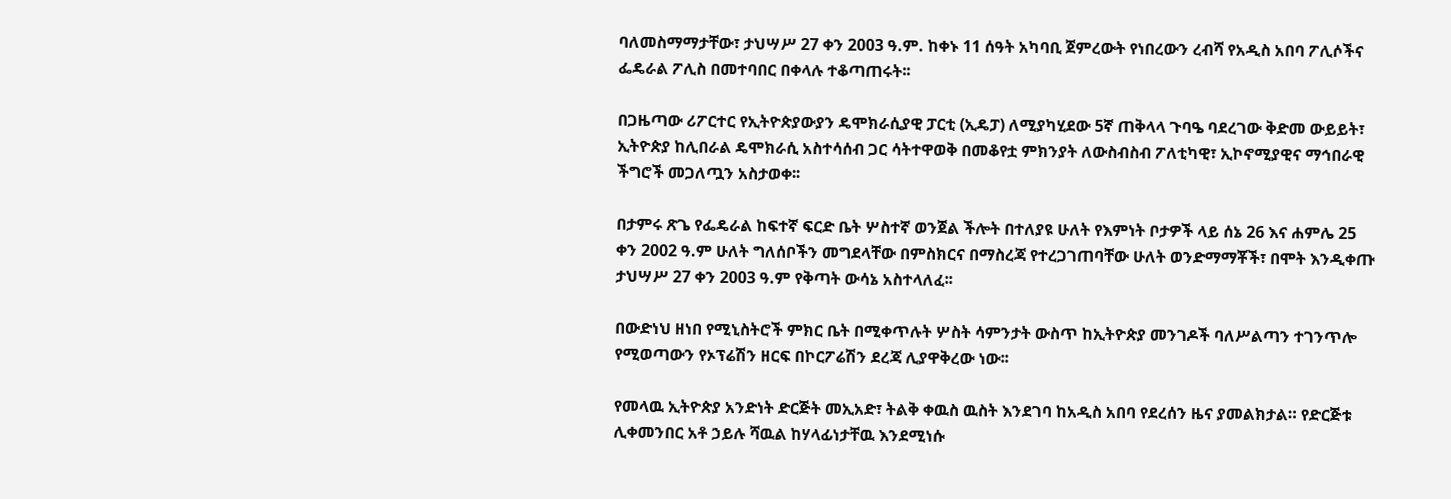ባለመስማማታቸው፣ ታህሣሥ 27 ቀን 2003 ዓ.ም. ከቀኑ 11 ሰዓት አካባቢ ጀምረውት የነበረውን ረብሻ የአዲስ አበባ ፖሊሶችና ፌዴራል ፖሊስ በመተባበር በቀላሉ ተቆጣጠሩት፡፡

በጋዜጣው ሪፖርተር የኢትዮጵያውያን ዴሞክራሲያዊ ፓርቲ (ኢዴፓ) ለሚያካሂደው 5ኛ ጠቅላላ ጉባዔ ባደረገው ቅድመ ውይይት፣ ኢትዮጵያ ከሊበራል ዴሞክራሲ አስተሳሰብ ጋር ሳትተዋወቅ በመቆየቷ ምክንያት ለውስብስብ ፖለቲካዊ፣ ኢኮኖሚያዊና ማኅበራዊ ችግሮች መጋለጧን አስታወቀ፡፡

በታምሩ ጽጌ የፌዴራል ከፍተኛ ፍርድ ቤት ሦስተኛ ወንጀል ችሎት በተለያዩ ሁለት የእምነት ቦታዎች ላይ ሰኔ 26 እና ሐምሌ 25 ቀን 2002 ዓ.ም ሁለት ግለሰቦችን መግደላቸው በምስክርና በማስረጃ የተረጋገጠባቸው ሁለት ወንድማማቾች፣ በሞት እንዲቀጡ ታህሣሥ 27 ቀን 2003 ዓ.ም የቅጣት ውሳኔ አስተላለፈ፡፡

በውድነህ ዘነበ የሚኒስትሮች ምክር ቤት በሚቀጥሉት ሦስት ሳምንታት ውስጥ ከኢትዮጵያ መንገዶች ባለሥልጣን ተገንጥሎ የሚወጣውን የኦፕሬሽን ዘርፍ በኮርፖሬሽን ደረጃ ሊያዋቅረው ነው፡፡

የመላዉ ኢትዮጵያ አንድነት ድርጅት መኢአድ፣ ትልቅ ቀዉስ ዉስት እንደገባ ከአዲስ አበባ የደረሰን ዜና ያመልክታል። የድርጅቱ ሊቀመንበር አቶ ኃይሉ ሻዉል ከሃላፊነታቸዉ እንደሚነሱ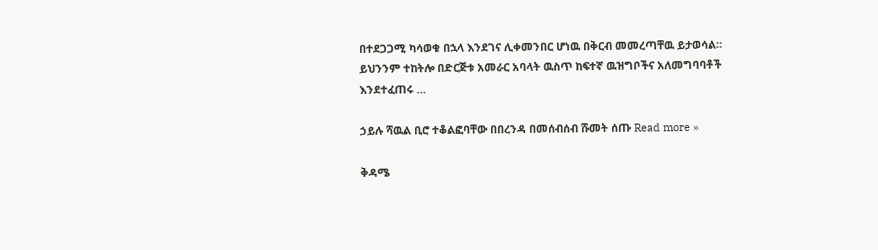በተደጋጋሚ ካሳወቁ በኋላ እንደገና ሊቀመንበር ሆነዉ በቅርብ መመረጣቸዉ ይታወሳል። ይህንንም ተከትሎ በድርጅቱ አመራር አባላት ዉስጥ ከፍተኛ ዉዝግቦችና አለመግባባቶች እንደተፈጠሩ …

ኃይሉ ሻዉል ቢሮ ተቆልፎባቸው በበረንዳ በመሰብሰብ ሹመት ሰጡ Read more »

ቅዳሜ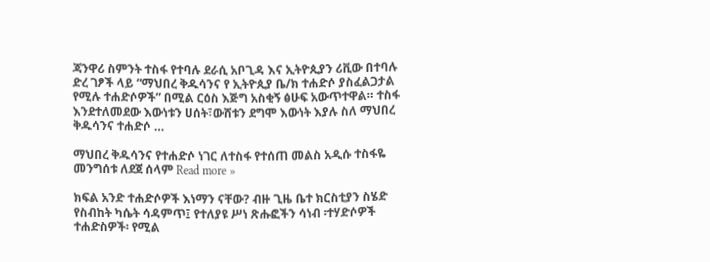ጃንዋሪ ስምንት ተስፋ የተባሉ ደራሲ አቦጊዳ እና ኢትዮጲያን ሪቪው በተባሉ ድረ ገፆች ላይ “ማህበረ ቅዱሳንና የ ኢትዮጲያ ቤ/ክ ተሐድሶ ያስፈልጋታል የሚሉ ተሐድሶዎች” በሚል ርዕስ እጅግ አስቂኝ ፅሁፍ አውጥተዋል። ተስፋ እንደተለመደው እውነቱን ሀሰት፣ውሸቱን ደግሞ እውነት እያሉ ስለ ማህበረ ቅዱሳንና ተሐድሶ …

ማህበረ ቅዱሳንና የተሐድሶ ነገር ለተስፋ የተሰጠ መልስ አዲሱ ተስፋዬ መንግሰቱ ለደጀ ሰላም Read more »

ክፍል አንድ ተሐድሶዎች እነማን ናቸው? ብዙ ጊዜ ቤተ ክርስቲያን ስሄድ የስብከት ካሴት ሳዳምጥ፤ የተለያዩ ሥነ ጽሑፎችን ሳነብ ፡ተሃድሶዎች ተሐድስዎች፡ የሚል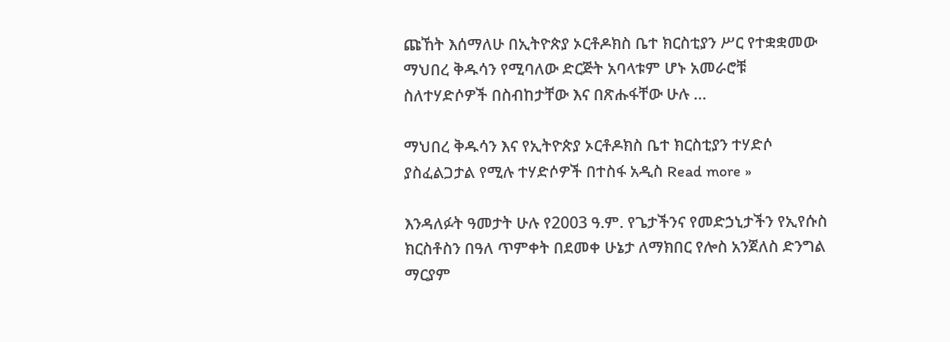ጩኸት እሰማለሁ በኢትዮጵያ ኦርቶዶክስ ቤተ ክርስቲያን ሥር የተቋቋመው ማህበረ ቅዱሳን የሚባለው ድርጅት አባላቱም ሆኑ አመራሮቹ ስለተሃድሶዎች በስብከታቸው እና በጽሑፋቸው ሁሉ …

ማህበረ ቅዱሳን እና የኢትዮጵያ ኦርቶዶክስ ቤተ ክርስቲያን ተሃድሶ ያስፈልጋታል የሚሉ ተሃድሶዎች በተስፋ አዲስ Read more »

እንዳለፉት ዓመታት ሁሉ የ2003 ዓ.ም. የጌታችንና የመድኃኒታችን የኢየሱስ ክርስቶስን በዓለ ጥምቀት በደመቀ ሁኔታ ለማክበር የሎስ አንጀለስ ድንግል ማርያም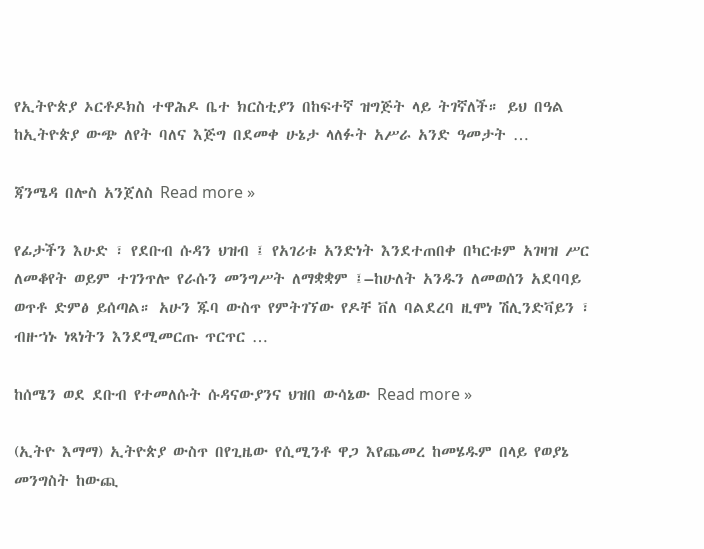የኢትዮጵያ ኦርቶዶክስ ተዋሕዶ ቤተ ክርስቲያን በከፍተኛ ዝግጅት ላይ ትገኛለች። ይህ በዓል ከኢትዮጵያ ውጭ ለየት ባለና እጅግ በደመቀ ሁኔታ ላለፉት አሥራ አንድ ዓመታት …

ጃንሜዳ በሎስ አንጀለስ Read more »

የፊታችን እሁድ ፣ የደቡብ ሱዳን ህዝብ ፤ የአገሪቱ አንድነት እንደተጠበቀ በካርቱም አገዛዝ ሥር ለመቆየት ወይም ተገንጥሎ የራሱን መንግሥት ለማቋቋም ፤–ከሁለት አንዱን ለመወሰን አደባባይ ወጥቶ ድምፅ ይሰጣል። አሁን ጁባ ውስጥ የምትገኘው የዶቸ ቨለ ባልደረባ ዚሞነ ሽሊንድቫይን ፣ ብዙኀኑ ነጻነትን እንደሚመርጡ ጥርጥር …

ከሰሜን ወደ ደቡብ የተመለሱት ሱዳናውያንና ህዝበ ውሳኔው Read more »

(ኢትዮ እማማ) ኢትዮጵያ ውስጥ በየጊዜው የሲሚንቶ ዋጋ እየጨመረ ከመሄዱም በላይ የወያኔ መንግስት ከውጪ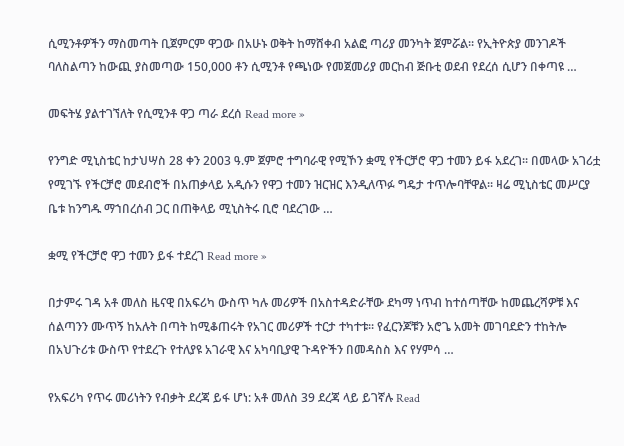ሲሚንቶዎችን ማስመጣት ቢጀምርም ዋጋው በአሁኑ ወቅት ከማሸቀብ አልፎ ጣሪያ መንካት ጀምሯል። የኢትዮጵያ መንገዶች ባለስልጣን ከውጪ ያስመጣው 150,000 ቶን ሲሚንቶ የጫነው የመጀመሪያ መርከብ ጅቡቲ ወደብ የደረሰ ሲሆን በቀጣዩ …

መፍትሄ ያልተገኘለት የሲሚንቶ ዋጋ ጣራ ደረሰ Read more »

የንግድ ሚኒስቴር ከታህሣስ 28 ቀን 2003 ዓ.ም ጀምሮ ተግባራዊ የሚኾን ቋሚ የችርቻሮ ዋጋ ተመን ይፋ አደረገ፡፡ በመላው አገሪቷ የሚገኙ የችርቻሮ መደብሮች በአጠቃላይ አዲሱን የዋጋ ተመን ዝርዝር እንዲለጥፉ ግዴታ ተጥሎባቸዋል፡፡ ዛሬ ሚኒስቴር መሥርያ ቤቱ ከንግዱ ማኀበረሰብ ጋር በጠቅላይ ሚኒስትሩ ቢሮ ባደረገው …

ቋሚ የችርቻሮ ዋጋ ተመን ይፋ ተደረገ Read more »

በታምሩ ገዳ አቶ መለስ ዜናዊ በአፍሪካ ውስጥ ካሉ መሪዎች በአስተዳድራቸው ደካማ ነጥብ ከተሰጣቸው ከመጨረሻዎቹ እና ሰልጣንን ሙጥኝ ከአሉት በጣት ከሚቆጠሩት የአገር መሪዎች ተርታ ተካተቱ፡፡ የፈርንጆቹን አሮጌ አመት መገባደድን ተከትሎ በአህጉሪቱ ውስጥ የተደረጉ የተለያዩ አገራዊ እና አካባቢያዊ ጉዳዮችን በመዳስስ እና የሃምሳ …

የአፍሪካ የጥሩ መሪነትን የብቃት ደረጃ ይፋ ሆነ: አቶ መለስ 39 ደረጃ ላይ ይገኛሉ Read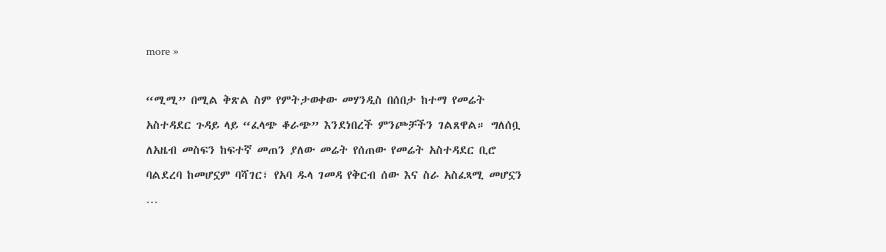more »

“ሚሚ” በሚል ቅጽል ስም የምትታወቀው መሃንዲስ በሰበታ ከተማ የመሬት አስተዳደር ጉዳይ ላይ “ፈላጭ ቆራጭ” እንደነበረች ምንጮቻችን ገልጸዋል። ግለሰቧ ለአዜብ መስፍን ከፍተኛ መጠን ያለው መሬት የሰጠው የመሬት አስተዳደር ቢሮ ባልደረባ ከመሆኗም ባሻገር፣ የአባ ዱላ ገመዳ የቅርብ ሰው እና ስራ አስፈጻሚ መሆኗን …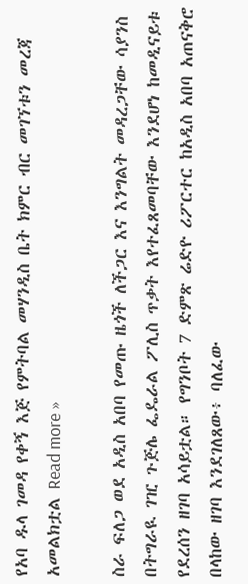የአባ ዱላ ገመዳ የቀኝ እጅ የምትባል መሃንዲስ ቤት ክምር ብር መገኘቱን መረጃ አመልክቷል Read more »

ስራ ፍለጋ ወደ አዲስ አበባ የመጡ ዜጎች ለችጋር እና እንግልት መዳረጋቸው ሳያንስ በትግራዪ ገዢ ጉጅሌ ፌዴራል ፖሊስ ጥቃት እየተፈጸመባቸው እንደሆነ ከመዲናይቱ የደረሰን ዘገባ አሳይቷል። የግንቦት 7 ድምጽ ሬድዮ ሪፖርተር ከአዲስ አበባ አጠናቅሮ በላከው ዘገባ እንደገለጸው፥ ባለፈው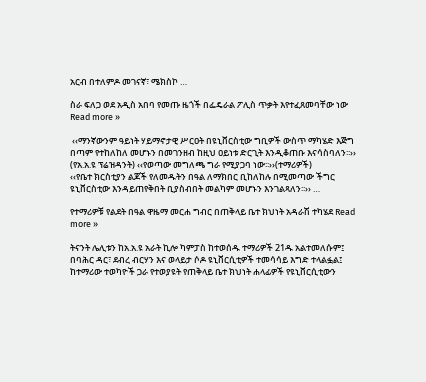አርብ በተለምዶ መገናኛ፣ ሜክስኮ …

ስራ ፍለጋ ወደ አዲስ አበባ የመጡ ዜጎች በፌዴራል ፖሊስ ጥቃት እየተፈጸመባቸው ነው Read more »

 ‹‹ማንኛውንም ዓይነት ሃይማኖታዊ ሥርዐት በዩኒቨርስቲው ግቢዎች ውስጥ ማካሄድ እጅግ በጣም የተከለከለ መሆኑን በመገንዘብ ከዚህ ዐይነቱ ድርጊት እንዲቆጠቡ እናሳስባለን፡፡›› (የአ.አ.ዩ ፕሬዝዳንት) ‹‹የወጣው መግለጫ ግራ የሚያጋባ ነው፡፡››(ተማሪዎች)                                 ‹‹የቤተ ክርስቲያን ልጆች የለመዱትን በዓል ለማክበር ቢከለከሉ በሚመጣው ችግር  ዩኒቨርስቲው እንዳይጠየቅበት ቢያስብበት መልካም መሆኑን እንገልጻለን፡፡›› …

የተማሪዎቹ የልደት በዓል ዋዜማ መርሐ ግብር በጠቅላይ ቤተ ክህነት አዳራሽ ተካሄደ Read more »

ትናንት ሌሊቱን ከአ.አ.ዩ አራት ኪሎ ካምፓስ ከተወሰዱ ተማሪዎች 21ዱ አልተመለሱም፤  በባሕር ዳር፣ ደብረ ብርሃን እና ወላይታ ሶዶ ዩኒቨርሲቲዎች ተመሳሳይ እግድ ተላልፏል፤  ከተማሪው ተወካዮች ጋራ የተወያዩት የጠቅላይ ቤተ ክህነት ሐላፊዎች የዩኒቨርሲቲውን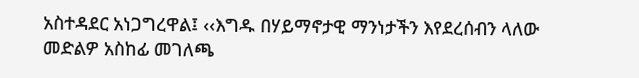አስተዳደር አነጋግረዋል፤ ‹‹እግዱ በሃይማኖታዊ ማንነታችን እየደረሰብን ላለው መድልዎ አስከፊ መገለጫ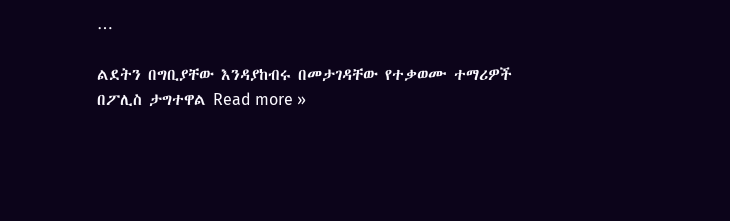…

ልደትን በግቢያቸው እንዳያከብሩ በመታገዳቸው የተቃወሙ ተማሪዎች በፖሊስ ታግተዋል Read more »